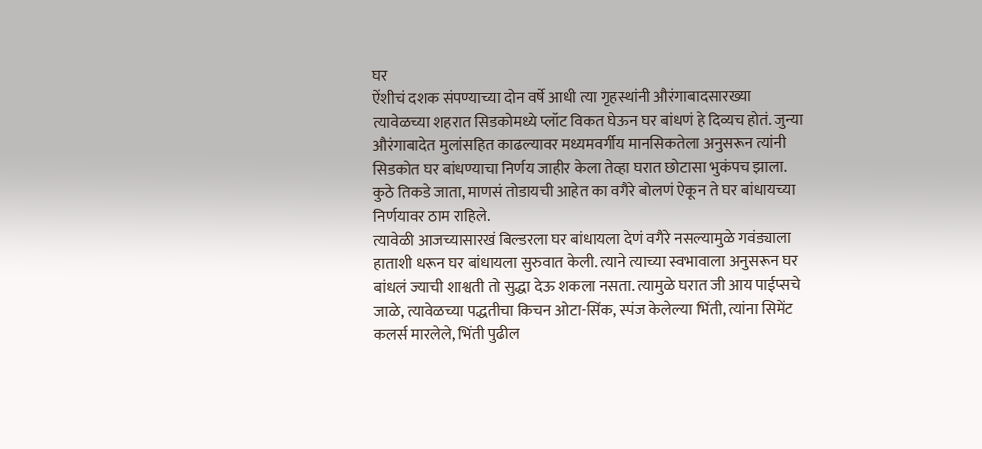घर
ऐंशीचं दशक संपण्याच्या दोन वर्षे आधी त्या गृहस्थांनी औरंगाबादसारख्या त्यावेळच्या शहरात सिडकोमध्ये प्लॉट विकत घेऊन घर बांधणं हे दिव्यच होतं. जुन्या औरंगाबादेत मुलांसहित काढल्यावर मध्यमवर्गीय मानसिकतेला अनुसरून त्यांनी सिडकोत घर बांधण्याचा निर्णय जाहीर केला तेव्हा घरात छोटासा भुकंपच झाला. कुठे तिकडे जाता, माणसं तोडायची आहेत का वगैरे बोलणं ऐकून ते घर बांधायच्या निर्णयावर ठाम राहिले.
त्यावेळी आजच्यासारखं बिल्डरला घर बांधायला देणं वगैरे नसल्यामुळे गवंड्याला हाताशी धरून घर बांधायला सुरुवात केली. त्याने त्याच्या स्वभावाला अनुसरून घर बांधलं ज्याची शाश्वती तो सुद्धा देऊ शकला नसता. त्यामुळे घरात जी आय पाईप्सचे जाळे, त्यावेळच्या पद्धतीचा किचन ओटा-सिंक, स्पंज केलेल्या भिंती, त्यांना सिमेंट कलर्स मारलेले, भिंती पुढील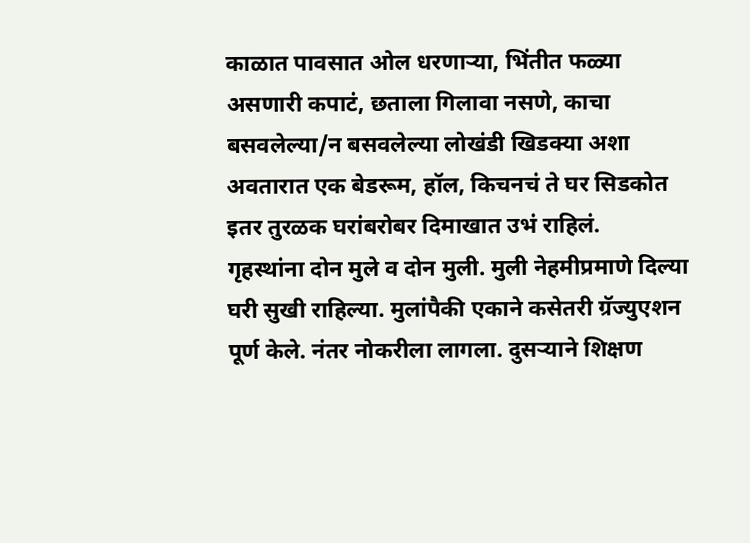काळात पावसात ओल धरणाऱ्या, भिंतीत फळ्या असणारी कपाटं, छताला गिलावा नसणे, काचा बसवलेल्या/न बसवलेल्या लोखंडी खिडक्या अशा अवतारात एक बेडरूम, हॉल, किचनचं ते घर सिडकोत इतर तुरळक घरांबरोबर दिमाखात उभं राहिलं.
गृहस्थांना दोन मुले व दोन मुली. मुली नेहमीप्रमाणे दिल्या घरी सुखी राहिल्या. मुलांपैकी एकाने कसेतरी ग्रॅज्युएशन पूर्ण केले. नंतर नोकरीला लागला. दुसऱ्याने शिक्षण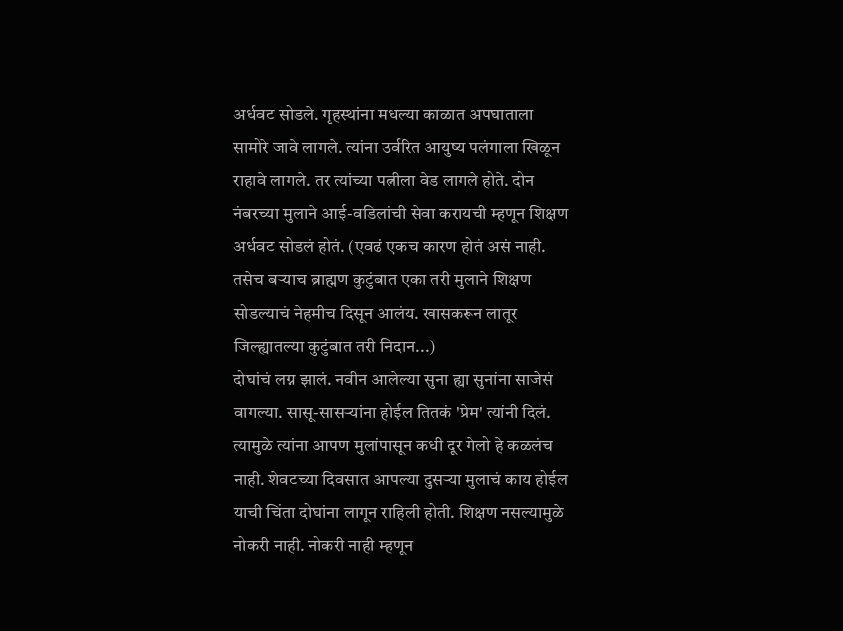अर्धवट सोडले. गृहस्थांना मधल्या काळात अपघाताला सामोरे जावे लागले. त्यांना उर्वरित आयुष्य पलंगाला खिळून राहावे लागले. तर त्यांच्या पत्नीला वेड लागले होते. दोन नंबरच्या मुलाने आई-वडिलांची सेवा करायची म्हणून शिक्षण अर्धवट सोडलं होतं. (एवढं एकच कारण होतं असं नाही. तसेच बऱ्याच ब्राह्मण कुटुंबात एका तरी मुलाने शिक्षण सोडल्याचं नेहमीच दिसून आलंय. खासकरून लातूर जिल्ह्यातल्या कुटुंबात तरी निदान...)
दोघांचं लग्न झालं. नवीन आलेल्या सुना ह्या सुनांना साजेसं वागल्या. सासू-सासऱ्यांना होईल तितकं 'प्रेम' त्यांनी दिलं. त्यामुळे त्यांना आपण मुलांपासून कधी दूर गेलो हे कळलंच नाही. शेवटच्या दिवसात आपल्या दुसऱ्या मुलाचं काय होईल याची चिंता दोघांना लागून राहिली होती. शिक्षण नसल्यामुळे नोकरी नाही. नोकरी नाही म्हणून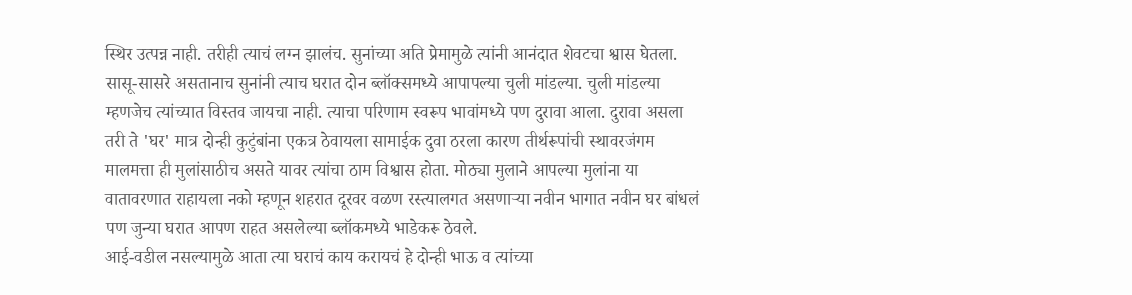स्थिर उत्पन्न नाही. तरीही त्याचं लग्न झालंच. सुनांच्या अति प्रेमामुळे त्यांनी आनंदात शेवटचा श्वास घेतला.
सासू-सासरे असतानाच सुनांनी त्याच घरात दोन ब्लॉक्समध्ये आपापल्या चुली मांडल्या. चुली मांडल्या म्हणजेच त्यांच्यात विस्तव जायचा नाही. त्याचा परिणाम स्वरूप भावांमध्ये पण दुरावा आला. दुरावा असला तरी ते 'घर' मात्र दोन्ही कुटुंबांना एकत्र ठेवायला सामाईक दुवा ठरला कारण तीर्थरूपांची स्थावरजंगम मालमत्ता ही मुलांसाठीच असते यावर त्यांचा ठाम विश्वास होता. मोठ्या मुलाने आपल्या मुलांना या वातावरणात राहायला नको म्हणून शहरात दूरवर वळण रस्त्यालगत असणाऱ्या नवीन भागात नवीन घर बांधलं पण जुन्या घरात आपण राहत असलेल्या ब्लॉकमध्ये भाडेकरू ठेवले.
आई-वडील नसल्यामुळे आता त्या घराचं काय करायचं हे दोन्ही भाऊ व त्यांच्या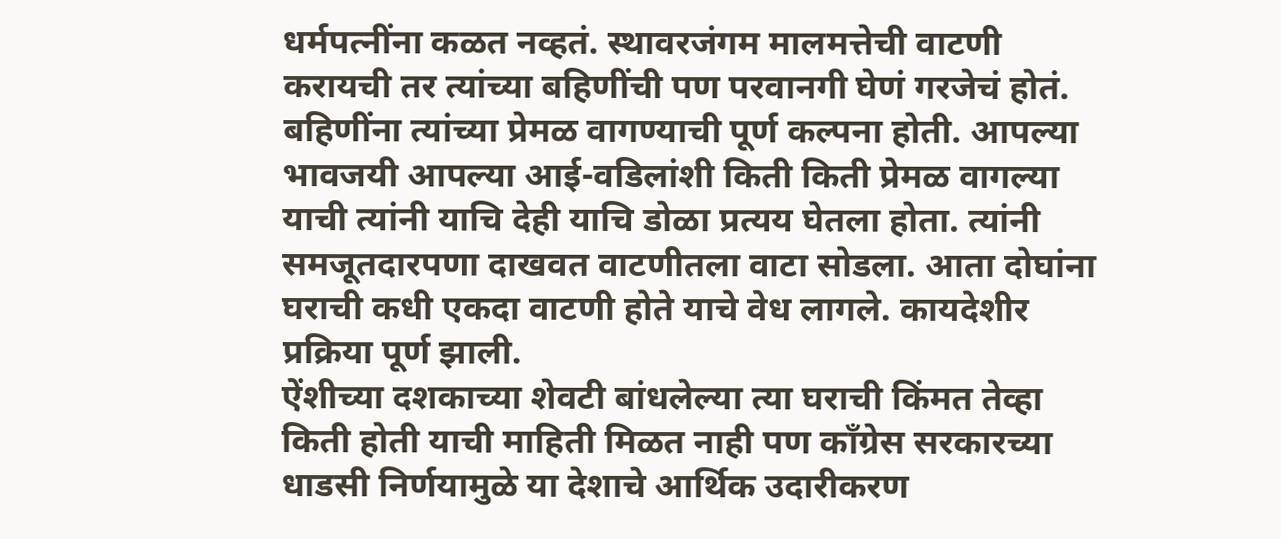धर्मपत्नींना कळत नव्हतं. स्थावरजंगम मालमत्तेची वाटणी करायची तर त्यांच्या बहिणींची पण परवानगी घेणं गरजेचं होतं. बहिणींना त्यांच्या प्रेमळ वागण्याची पूर्ण कल्पना होती. आपल्या भावजयी आपल्या आई-वडिलांशी किती किती प्रेमळ वागल्या याची त्यांनी याचि देही याचि डोळा प्रत्यय घेतला होता. त्यांनी समजूतदारपणा दाखवत वाटणीतला वाटा सोडला. आता दोघांना घराची कधी एकदा वाटणी होते याचे वेध लागले. कायदेशीर प्रक्रिया पूर्ण झाली.
ऐंशीच्या दशकाच्या शेवटी बांधलेल्या त्या घराची किंमत तेव्हा किती होती याची माहिती मिळत नाही पण कॉंग्रेस सरकारच्या धाडसी निर्णयामुळे या देशाचे आर्थिक उदारीकरण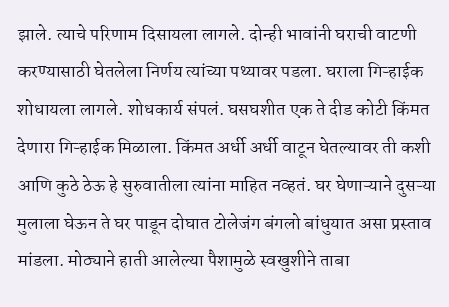झाले. त्याचे परिणाम दिसायला लागले. दोन्ही भावांनी घराची वाटणी करण्यासाठी घेतलेला निर्णय त्यांच्या पथ्यावर पडला. घराला गिऱ्हाईक शोधायला लागले. शोधकार्य संपलं. घसघशीत एक ते दीड कोटी किंमत देणारा गिऱ्हाईक मिळाला. किंमत अर्धी अर्धी वाटून घेतल्यावर ती कशी आणि कुठे ठेऊ हे सुरुवातीला त्यांना माहित नव्हतं. घर घेणाऱ्याने दुसऱ्या मुलाला घेऊन ते घर पाडून दोघात टोलेजंग बंगलो बांधुयात असा प्रस्ताव मांडला. मोठ्याने हाती आलेल्या पैशामुळे स्वखुशीने ताबा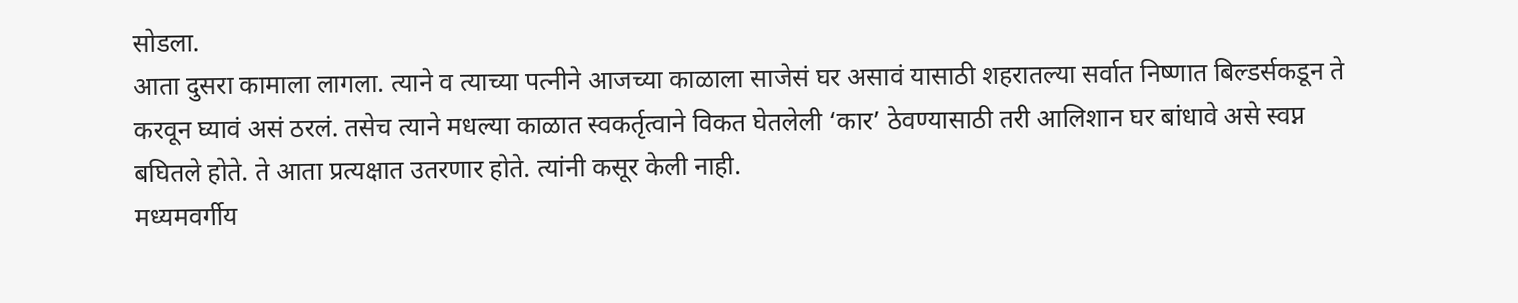सोडला.
आता दुसरा कामाला लागला. त्याने व त्याच्या पत्नीने आजच्या काळाला साजेसं घर असावं यासाठी शहरातल्या सर्वात निष्णात बिल्डर्सकडून ते करवून घ्यावं असं ठरलं. तसेच त्याने मधल्या काळात स्वकर्तृत्वाने विकत घेतलेली ‘कार’ ठेवण्यासाठी तरी आलिशान घर बांधावे असे स्वप्न बघितले होते. ते आता प्रत्यक्षात उतरणार होते. त्यांनी कसूर केली नाही.
मध्यमवर्गीय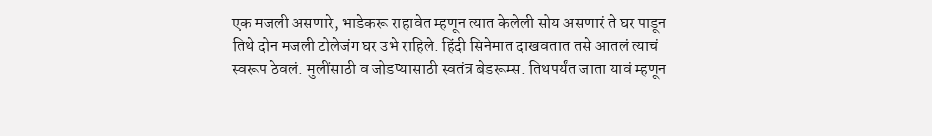एक मजली असणारे, भाडेकरू राहावेत म्हणून त्यात केलेली सोय असणारं ते घर पाडून तिथे दोन मजली टोलेजंग घर उभे राहिले. हिंदी सिनेमात दाखवतात तसे आतलं त्याचं स्वरूप ठेवलं. मुलींसाठी व जोडप्यासाठी स्वतंत्र बेडरूम्स. तिथपर्यंत जाता यावं म्हणून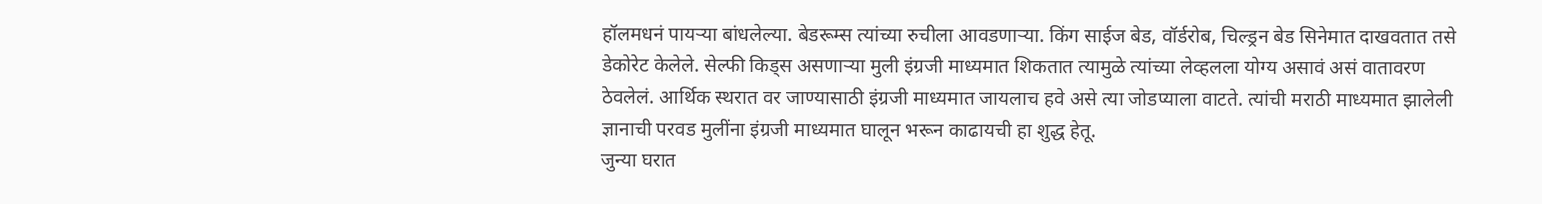हॉलमधनं पायऱ्या बांधलेल्या. बेडरूम्स त्यांच्या रुचीला आवडणाऱ्या. किंग साईज बेड, वॉर्डरोब, चिल्ड्रन बेड सिनेमात दाखवतात तसे डेकोरेट केलेले. सेल्फी किड्स असणाऱ्या मुली इंग्रजी माध्यमात शिकतात त्यामुळे त्यांच्या लेव्हलला योग्य असावं असं वातावरण ठेवलेलं. आर्थिक स्थरात वर जाण्यासाठी इंग्रजी माध्यमात जायलाच हवे असे त्या जोडप्याला वाटते. त्यांची मराठी माध्यमात झालेली ज्ञानाची परवड मुलींना इंग्रजी माध्यमात घालून भरून काढायची हा शुद्ध हेतू.
जुन्या घरात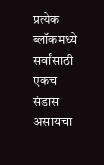प्रत्येक ब्लॉकमध्ये सर्वांसाठी एकच संडास असायचा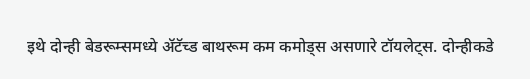इथे दोन्ही बेडरूम्समध्ये ॲटॅच्ड बाथरूम कम कमोड्स असणारे टॉयलेट्स. दोन्हीकडे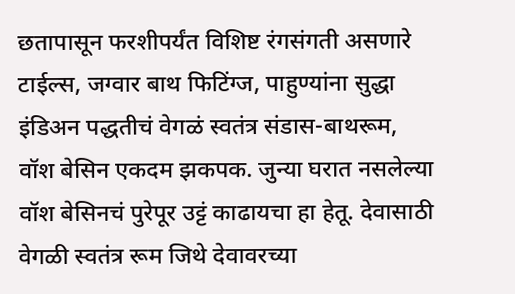छतापासून फरशीपर्यंत विशिष्ट रंगसंगती असणारे टाईल्स, जग्वार बाथ फिटिंग्ज, पाहुण्यांना सुद्धा इंडिअन पद्धतीचं वेगळं स्वतंत्र संडास-बाथरूम, वॉश बेसिन एकदम झकपक. जुन्या घरात नसलेल्या वॉश बेसिनचं पुरेपूर उट्टं काढायचा हा हेतू. देवासाठी वेगळी स्वतंत्र रूम जिथे देवावरच्या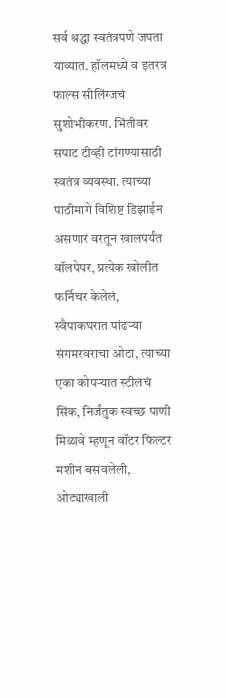सर्व श्रद्धा स्वतंत्रपणे जपता याव्यात. हॉलमध्ये व इतरत्र फाल्स सीलिंग्जचं सुशोभीकरण. भिंतीवर सपाट टीव्ही टांगण्यासाठी स्वतंत्र व्यवस्था. त्याच्या पाठीमागे विशिष्ट डिझाईन असणारं वरतून खालपर्यंत वॉलपेपर, प्रत्येक खोलीत फर्निचर केलेलं, स्वैपाकघरात पांढऱ्या संगमरवराचा ओटा, त्याच्या एका कोपऱ्यात स्टीलचं सिंक, निर्जंतुक स्वच्छ पाणी मिळावे म्हणून वॉटर फिल्टर मशीन बसवलेली, ओट्याखाली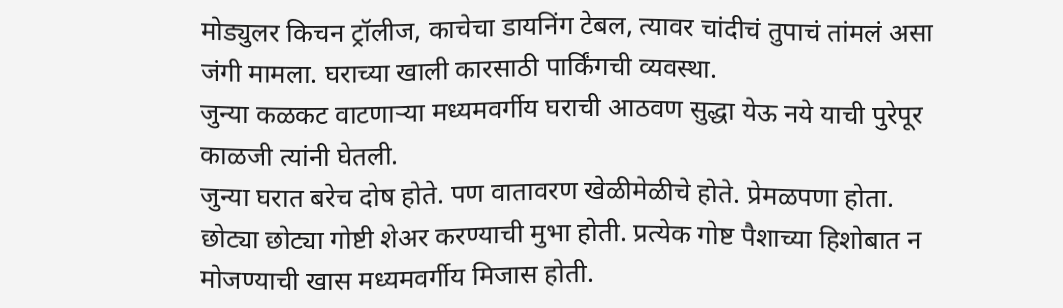मोड्युलर किचन ट्रॉलीज, काचेचा डायनिंग टेबल, त्यावर चांदीचं तुपाचं तांमलं असा जंगी मामला. घराच्या खाली कारसाठी पार्किंगची व्यवस्था.
जुन्या कळकट वाटणाऱ्या मध्यमवर्गीय घराची आठवण सुद्धा येऊ नये याची पुरेपूर काळजी त्यांनी घेतली.
जुन्या घरात बरेच दोष होते. पण वातावरण खेळीमेळीचे होते. प्रेमळपणा होता. छोट्या छोट्या गोष्टी शेअर करण्याची मुभा होती. प्रत्येक गोष्ट पैशाच्या हिशोबात न मोजण्याची खास मध्यमवर्गीय मिजास होती.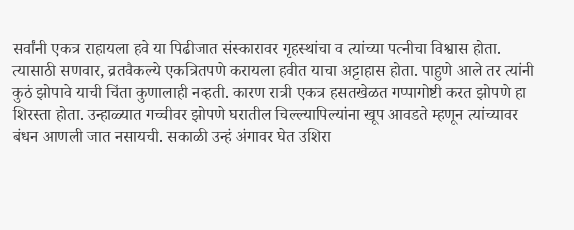सर्वांनी एकत्र राहायला हवे या पिढीजात संस्कारावर गृहस्थांचा व त्यांच्या पत्नीचा विश्वास होता. त्यासाठी सणवार, व्रतवैकल्ये एकत्रितपणे करायला हवीत याचा अट्टाहास होता. पाहुणे आले तर त्यांनी कुठं झोपावे याची चिंता कुणालाही नव्हती. कारण रात्री एकत्र हसतखेळत गप्पागोष्टी करत झोपणे हा शिरस्ता होता. उन्हाळ्यात गच्चीवर झोपणे घरातील चिल्ल्यापिल्यांना खूप आवडते म्हणून त्यांच्यावर बंधन आणली जात नसायची. सकाळी उन्हं अंगावर घेत उशिरा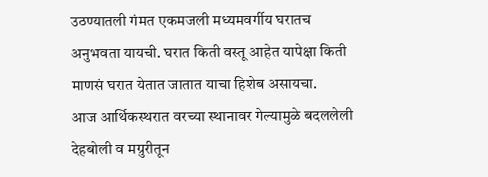उठण्यातली गंमत एकमजली मध्यमवर्गीय घरातच अनुभवता यायची. घरात किती वस्तू आहेत यापेक्षा किती माणसं घरात येतात जातात याचा हिशेब असायचा.
आज आर्थिकस्थरात वरच्या स्थानावर गेल्यामुळे बदललेली देहबोली व मग्रुरीतून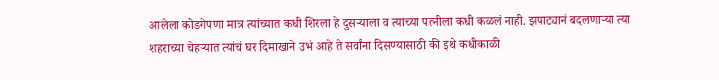आलेला कोडगेपणा मात्र त्यांच्यात कधी शिरला हे दुसऱ्याला व त्याच्या पत्नीला कधी कळलं नाही. झपाट्यानं बदलणाऱ्या त्या शहराच्या चेहऱ्यात त्यांचं घर दिमाखाने उभं आहे ते सर्वांना दिसण्यासाठी की इथे कधीकाळी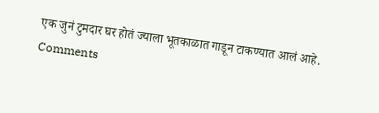एक जुनं टुमदार घर होतं ज्याला भूतकाळात गाडून टाकण्यात आलं आहे.
Comments